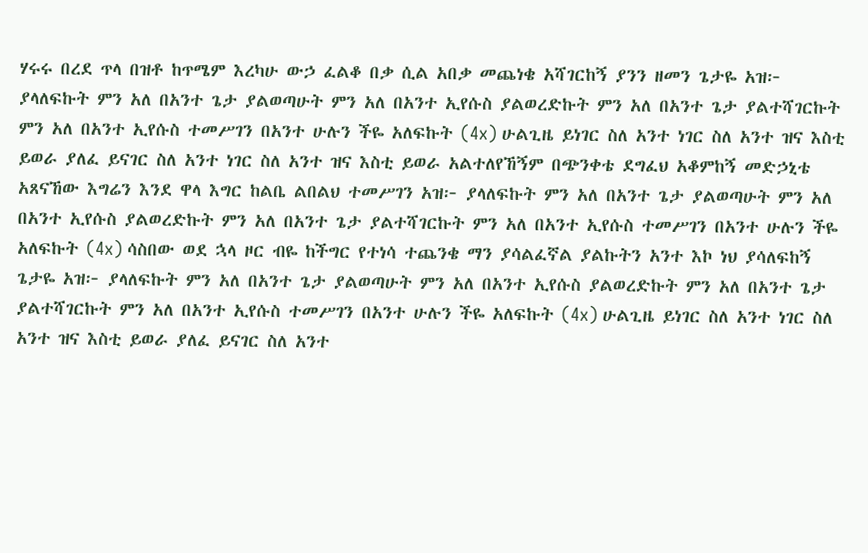ሃሩሩ በረደ ጥላ በዝቶ ከጥሜም እረካሁ ውኃ ፈልቆ በቃ ሲል አበቃ መጨነቄ አሻገርከኝ ያንን ዘመን ጌታዬ አዝ፦ ያላለፍኩት ምን አለ በአንተ ጌታ ያልወጣሁት ምን አለ በአንተ ኢየሱስ ያልወረድኩት ምን አለ በአንተ ጌታ ያልተሻገርኩት ምን አለ በአንተ ኢየሱስ ተመሥገን በአንተ ሁሉን ችዬ አለፍኩት (4x) ሁልጊዜ ይነገር ስለ አንተ ነገር ስለ አንተ ዝና እስቲ ይወራ ያለፈ ይናገር ስለ አንተ ነገር ስለ አንተ ዝና እስቲ ይወራ አልተለየኸኝም በጭንቀቴ ደግፈህ አቆምከኝ መድኃኒቴ አጸናኸው እግሬን እንደ ዋላ እግር ከልቤ ልበልህ ተመሥገን አዝ፦ ያላለፍኩት ምን አለ በአንተ ጌታ ያልወጣሁት ምን አለ በአንተ ኢየሱስ ያልወረድኩት ምን አለ በአንተ ጌታ ያልተሻገርኩት ምን አለ በአንተ ኢየሱስ ተመሥገን በአንተ ሁሉን ችዬ አለፍኩት (4x) ሳስበው ወደ ኋላ ዞር ብዬ ከችግር የተነሳ ተጨንቄ ማን ያሳልፈኛል ያልኩትን አንተ እኮ ነህ ያሳለፍከኝ ጌታዬ አዝ፦ ያላለፍኩት ምን አለ በአንተ ጌታ ያልወጣሁት ምን አለ በአንተ ኢየሱስ ያልወረድኩት ምን አለ በአንተ ጌታ ያልተሻገርኩት ምን አለ በአንተ ኢየሱስ ተመሥገን በአንተ ሁሉን ችዬ አለፍኩት (4x) ሁልጊዜ ይነገር ስለ አንተ ነገር ስለ አንተ ዝና እስቲ ይወራ ያለፈ ይናገር ስለ አንተ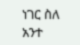ነገር ስለ አንተ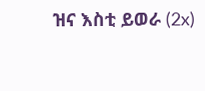ዝና እስቲ ይወራ (2x)